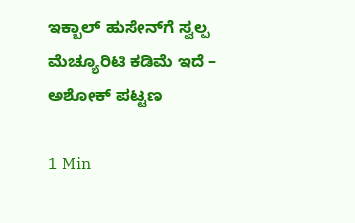ಇಕ್ಬಾಲ್ ಹುಸೇನ್‌ಗೆ ಸ್ವಲ್ಪ ಮೆಚ್ಯೂರಿಟಿ ಕಡಿಮೆ ಇದೆ – ಅಶೋಕ್ ಪಟ್ಟಣ

1 Min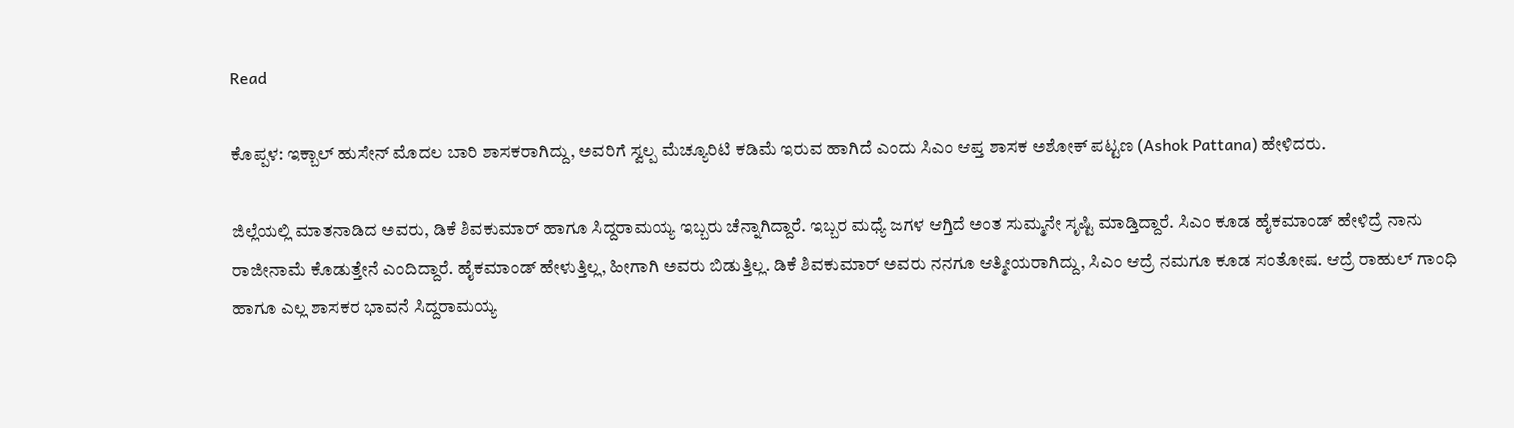Read

ಕೊಪ್ಪಳ: ಇಕ್ಬಾಲ್ ಹುಸೇನ್ ಮೊದಲ ಬಾರಿ ಶಾಸಕರಾಗಿದ್ದು, ಅವರಿಗೆ ಸ್ವಲ್ಪ ಮೆಚ್ಯೂರಿಟಿ ಕಡಿಮೆ ಇರುವ ಹಾಗಿದೆ ಎಂದು ಸಿಎಂ ಆಪ್ತ ಶಾಸಕ ಅಶೋಕ್ ಪಟ್ಟಣ (Ashok Pattana) ಹೇಳಿದರು.

ಜಿಲ್ಲೆಯಲ್ಲಿ ಮಾತನಾಡಿದ ಅವರು, ಡಿಕೆ ಶಿವಕುಮಾರ್ ಹಾಗೂ ಸಿದ್ದರಾಮಯ್ಯ ಇಬ್ಬರು ಚೆನ್ನಾಗಿದ್ದಾರೆ. ಇಬ್ಬರ ಮಧ್ಯೆ ಜಗಳ ಆಗ್ತಿದೆ ಅಂತ ಸುಮ್ಮನೇ ಸೃಷ್ಟಿ ಮಾಡ್ತಿದ್ದಾರೆ. ಸಿಎಂ ಕೂಡ ಹೈಕಮಾಂಡ್ ಹೇಳಿದ್ರೆ ನಾನು ರಾಜೀನಾಮೆ ಕೊಡುತ್ತೇನೆ ಎಂದಿದ್ದಾರೆ. ಹೈಕಮಾಂಡ್ ಹೇಳುತ್ತಿಲ್ಲ, ಹೀಗಾಗಿ ಅವರು ಬಿಡುತ್ತಿಲ್ಲ. ಡಿಕೆ ಶಿವಕುಮಾರ್ ಅವರು ನನಗೂ ಆತ್ಮೀಯರಾಗಿದ್ದು, ಸಿಎಂ ಆದ್ರೆ ನಮಗೂ ಕೂಡ ಸಂತೋಷ. ಆದ್ರೆ ರಾಹುಲ್ ಗಾಂಧಿ ಹಾಗೂ ಎಲ್ಲ ಶಾಸಕರ ಭಾವನೆ ಸಿದ್ದರಾಮಯ್ಯ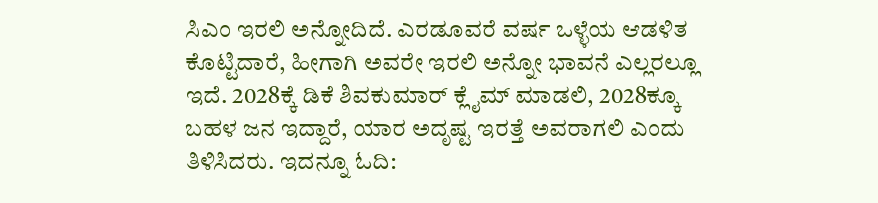ಸಿಎಂ ಇರಲಿ ಅನ್ನೋದಿದೆ. ಎರಡೂವರೆ ವರ್ಷ ಒಳ್ಳೆಯ ಆಡಳಿತ ಕೊಟ್ಟಿದಾರೆ, ಹೀಗಾಗಿ ಅವರೇ ಇರಲಿ ಅನ್ನೋ ಭಾವನೆ ಎಲ್ಲರಲ್ಲೂ ಇದೆ. 2028ಕ್ಕೆ ಡಿಕೆ ಶಿವಕುಮಾರ್ ಕ್ಲೈಮ್‌ ಮಾಡಲಿ, 2028ಕ್ಕೂ ಬಹಳ ಜನ ಇದ್ದಾರೆ, ಯಾರ ಅದೃಷ್ಟ ಇರತ್ತೆ ಅವರಾಗಲಿ ಎಂದು ತಿಳಿಸಿದರು. ಇದನ್ನೂ ಓದಿ: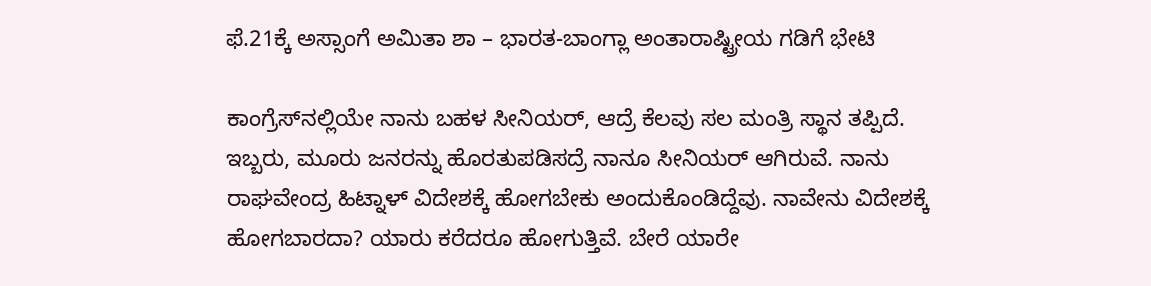ಫೆ.21ಕ್ಕೆ ಅಸ್ಸಾಂಗೆ ಅಮಿತಾ ಶಾ – ಭಾರತ-ಬಾಂಗ್ಲಾ ಅಂತಾರಾಷ್ಟ್ರೀಯ ಗಡಿಗೆ ಭೇಟಿ

ಕಾಂಗ್ರೆಸ್‌ನಲ್ಲಿಯೇ ನಾನು ಬಹಳ ಸೀನಿಯರ್, ಆದ್ರೆ ಕೆಲವು ಸಲ ಮಂತ್ರಿ ಸ್ಥಾನ ತಪ್ಪಿದೆ. ಇಬ್ಬರು, ಮೂರು ಜನರನ್ನು ಹೊರತುಪಡಿಸದ್ರೆ ನಾನೂ ಸೀನಿಯರ್ ಆಗಿರುವೆ. ನಾನು ರಾಘವೇಂದ್ರ ಹಿಟ್ನಾಳ್ ವಿದೇಶಕ್ಕೆ ಹೋಗಬೇಕು ಅಂದುಕೊಂಡಿದ್ದೆವು. ನಾವೇನು ವಿದೇಶಕ್ಕೆ ಹೋಗಬಾರದಾ? ಯಾರು ಕರೆದರೂ ಹೋಗುತ್ತಿವೆ. ಬೇರೆ ಯಾರೇ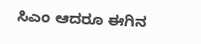ಸಿಎಂ ಆದರೂ ಈಗಿನ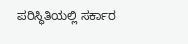ಪರಿಸ್ಥಿತಿಯಲ್ಲಿ ಸರ್ಕಾರ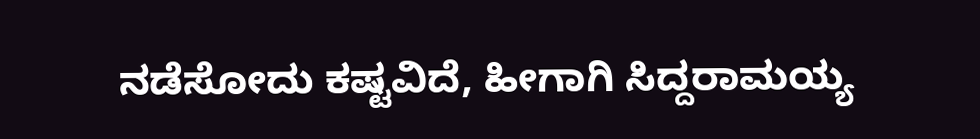ನಡೆಸೋದು ಕಷ್ಟವಿದೆ, ಹೀಗಾಗಿ ಸಿದ್ದರಾಮಯ್ಯ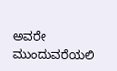ಅವರೇ ಮುಂದುವರೆಯಲಿ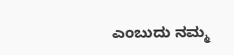ಎಂಬುದು ನಮ್ಮ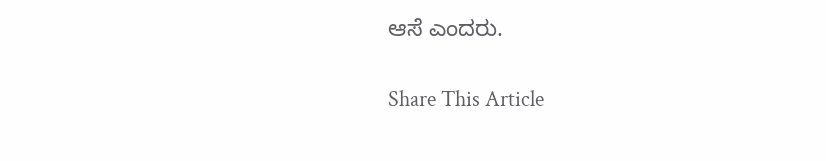ಆಸೆ ಎಂದರು.

Share This Article